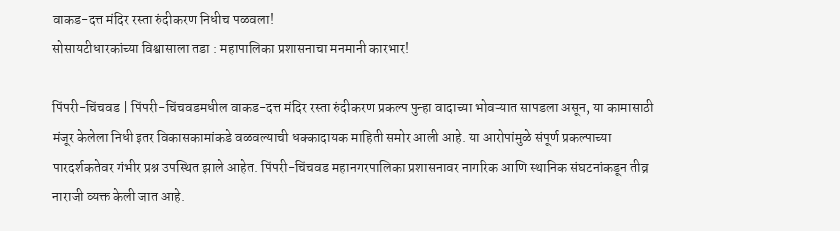वाकड-दत्त मंदिर रस्ता रुंदीकरण निधीच पळवला!
सोसायटीधारकांच्या विश्वासाला तडा : महापालिका प्रशासनाचा मनमानी कारभार!

पिंपरी-चिंचवड | पिंपरी-चिंचवडमधील वाकड-दत्त मंदिर रस्ता रुंदीकरण प्रकल्प पुन्हा वादाच्या भोवऱ्यात सापडला असून, या कामासाठी मंजूर केलेला निधी इतर विकासकामांकडे वळवल्याची धक्कादायक माहिती समोर आली आहे. या आरोपांमुळे संपूर्ण प्रकल्पाच्या पारदर्शकतेवर गंभीर प्रश्न उपस्थित झाले आहेत. पिंपरी-चिंचवड महानगरपालिका प्रशासनावर नागरिक आणि स्थानिक संघटनांकडून तीव्र नाराजी व्यक्त केली जात आहे.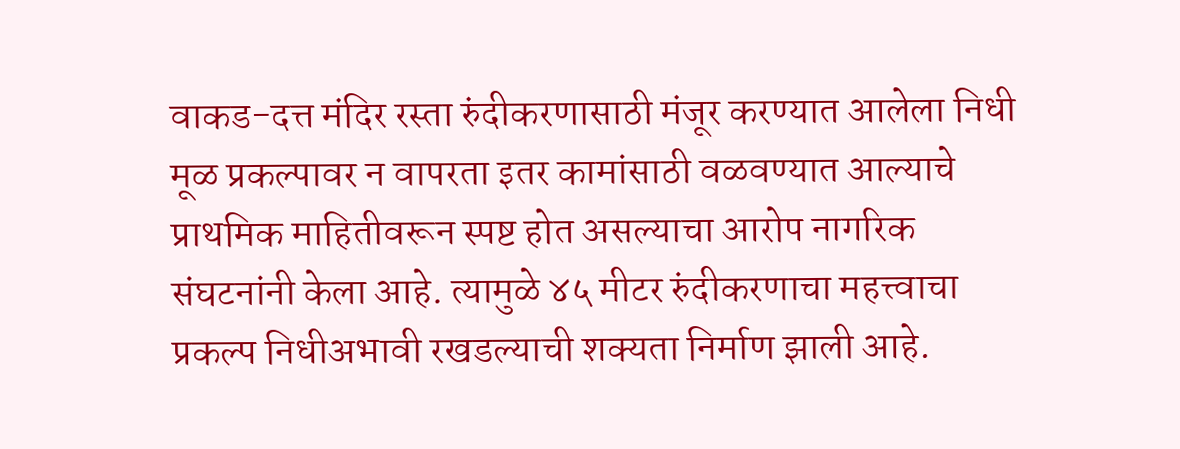वाकड-दत्त मंदिर रस्ता रुंदीकरणासाठी मंजूर करण्यात आलेला निधी मूळ प्रकल्पावर न वापरता इतर कामांसाठी वळवण्यात आल्याचे प्राथमिक माहितीवरून स्पष्ट होत असल्याचा आरोप नागरिक संघटनांनी केला आहे. त्यामुळे ४५ मीटर रुंदीकरणाचा महत्त्वाचा प्रकल्प निधीअभावी रखडल्याची शक्यता निर्माण झाली आहे.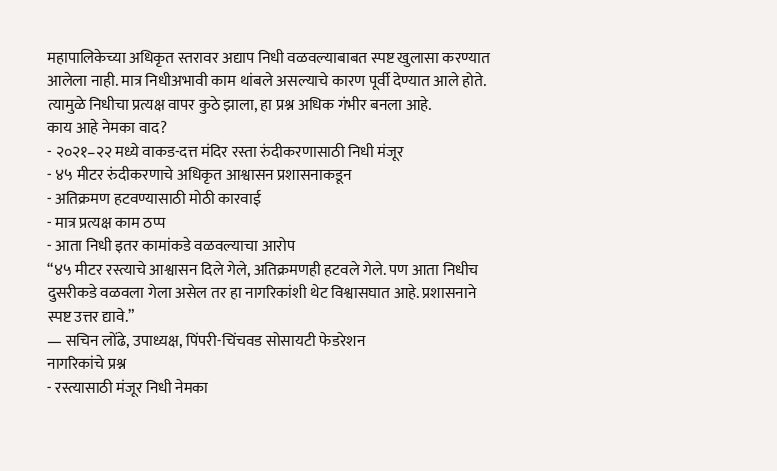महापालिकेच्या अधिकृत स्तरावर अद्याप निधी वळवल्याबाबत स्पष्ट खुलासा करण्यात आलेला नाही. मात्र निधीअभावी काम थांबले असल्याचे कारण पूर्वी देण्यात आले होते. त्यामुळे निधीचा प्रत्यक्ष वापर कुठे झाला, हा प्रश्न अधिक गंभीर बनला आहे.
काय आहे नेमका वाद?
- २०२१–२२ मध्ये वाकड-दत्त मंदिर रस्ता रुंदीकरणासाठी निधी मंजूर
- ४५ मीटर रुंदीकरणाचे अधिकृत आश्वासन प्रशासनाकडून
- अतिक्रमण हटवण्यासाठी मोठी कारवाई
- मात्र प्रत्यक्ष काम ठप्प
- आता निधी इतर कामांकडे वळवल्याचा आरोप
“४५ मीटर रस्त्याचे आश्वासन दिले गेले, अतिक्रमणही हटवले गेले. पण आता निधीच दुसरीकडे वळवला गेला असेल तर हा नागरिकांशी थेट विश्वासघात आहे. प्रशासनाने स्पष्ट उत्तर द्यावे.”
— सचिन लोंढे, उपाध्यक्ष, पिंपरी-चिंचवड सोसायटी फेडरेशन
नागरिकांचे प्रश्न
- रस्त्यासाठी मंजूर निधी नेमका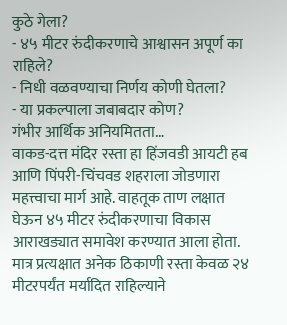कुठे गेला?
- ४५ मीटर रुंदीकरणाचे आश्वासन अपूर्ण का राहिले?
- निधी वळवण्याचा निर्णय कोणी घेतला?
- या प्रकल्पाला जबाबदार कोण?
गंभीर आर्थिक अनियमितता…
वाकड-दत्त मंदिर रस्ता हा हिंजवडी आयटी हब आणि पिंपरी-चिंचवड शहराला जोडणारा महत्त्वाचा मार्ग आहे. वाहतूक ताण लक्षात घेऊन ४५ मीटर रुंदीकरणाचा विकास आराखड्यात समावेश करण्यात आला होता. मात्र प्रत्यक्षात अनेक ठिकाणी रस्ता केवळ २४ मीटरपर्यंत मर्यादित राहिल्याने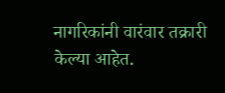नागरिकांनी वारंवार तक्रारी केल्या आहेत.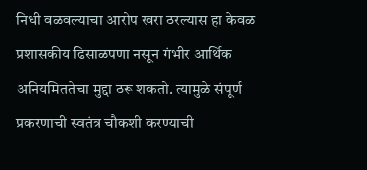निधी वळवल्याचा आरोप खरा ठरल्यास हा केवळ प्रशासकीय ढिसाळपणा नसून गंभीर आर्थिक अनियमिततेचा मुद्दा ठरू शकतो. त्यामुळे संपूर्ण प्रकरणाची स्वतंत्र चौकशी करण्याची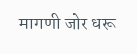मागणी जोर धरू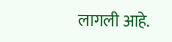लागली आहे.